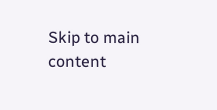Skip to main content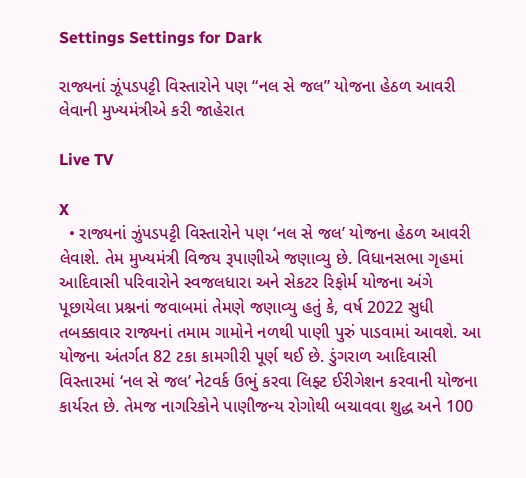Settings Settings for Dark

રાજ્યનાં ઝૂંપડપટ્ટી વિસ્તારોને પણ “નલ સે જલ” યોજના હેઠળ આવરી લેવાની મુખ્યમંત્રીએ કરી જાહેરાત

Live TV

X
  • રાજ્યનાં ઝુંપડપટ્ટી વિસ્તારોને પણ ‘નલ સે જલ’ યોજના હેઠળ આવરી લેવાશે. તેમ મુખ્યમંત્રી વિજય રૂપાણીએ જણાવ્યુ છે. વિધાનસભા ગૃહમાં આદિવાસી પરિવારોને સ્વજલધારા અને સેકટર રિફોર્મ યોજના અંગે પૂછાયેલા પ્રશ્નનાં જવાબમાં તેમણે જણાવ્યુ હતું કે, વર્ષ 2022 સુધી તબક્કાવાર રાજ્યનાં તમામ ગામોને નળથી પાણી પુરું પાડવામાં આવશે. આ યોજના અંતર્ગત 82 ટકા કામગીરી પૂર્ણ થઈ છે. ડુંગરાળ આદિવાસી વિસ્તારમાં ‘નલ સે જલ’ નેટવર્ક ઉભું કરવા લિફ્ટ ઈરીગેશન કરવાની યોજના કાર્યરત છે. તેમજ નાગરિકોને પાણીજન્ય રોગોથી બચાવવા શુદ્ધ અને 100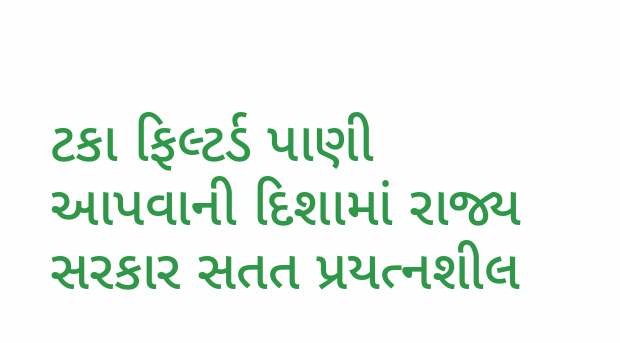ટકા ફિલ્ટર્ડ પાણી આપવાની દિશામાં રાજ્ય સરકાર સતત પ્રયત્નશીલ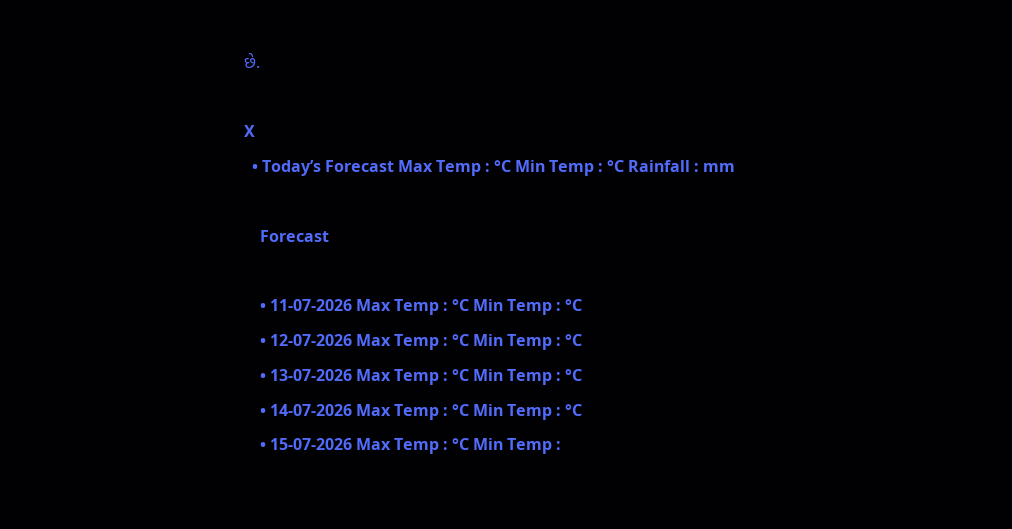છે.

X
  • Today’s Forecast Max Temp : °C Min Temp : °C Rainfall : mm

    Forecast

    • 11-07-2026 Max Temp : °C Min Temp : °C
    • 12-07-2026 Max Temp : °C Min Temp : °C
    • 13-07-2026 Max Temp : °C Min Temp : °C
    • 14-07-2026 Max Temp : °C Min Temp : °C
    • 15-07-2026 Max Temp : °C Min Temp :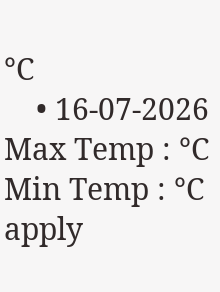°C
    • 16-07-2026 Max Temp : °C Min Temp : °C
apply